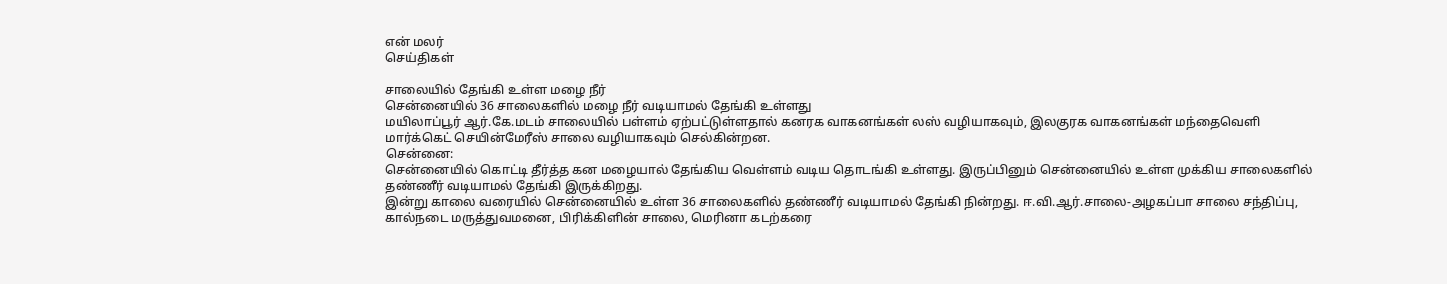என் மலர்
செய்திகள்

சாலையில் தேங்கி உள்ள மழை நீர்
சென்னையில் 36 சாலைகளில் மழை நீர் வடியாமல் தேங்கி உள்ளது
மயிலாப்பூர் ஆர்.கே.மடம் சாலையில் பள்ளம் ஏற்பட்டுள்ளதால் கனரக வாகனங்கள் லஸ் வழியாகவும், இலகுரக வாகனங்கள் மந்தைவெளி மார்க்கெட் செயின்மேரீஸ் சாலை வழியாகவும் செல்கின்றன.
சென்னை:
சென்னையில் கொட்டி தீர்த்த கன மழையால் தேங்கிய வெள்ளம் வடிய தொடங்கி உள்ளது. இருப்பினும் சென்னையில் உள்ள முக்கிய சாலைகளில் தண்ணீர் வடியாமல் தேங்கி இருக்கிறது.
இன்று காலை வரையில் சென்னையில் உள்ள 36 சாலைகளில் தண்ணீர் வடியாமல் தேங்கி நின்றது. ஈ.வி.ஆர்.சாலை-அழகப்பா சாலை சந்திப்பு, கால்நடை மருத்துவமனை, பிரிக்கிளின் சாலை, மெரினா கடற்கரை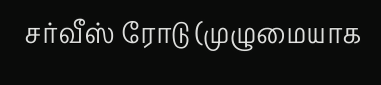சர்வீஸ் ரோடு (முழுமையாக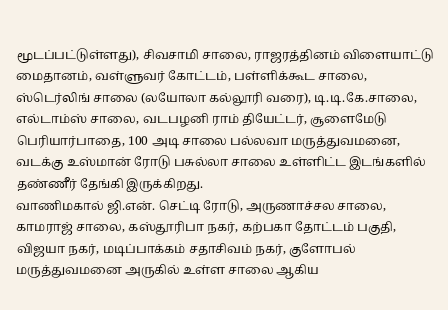மூடப்பட்டுள்ளது), சிவசாமி சாலை, ராஜரத்தினம் விளையாட்டு மைதானம், வள்ளுவர் கோட்டம், பள்ளிக்கூட சாலை, ஸ்டெர்லிங் சாலை (லயோலா கல்லூரி வரை), டி.டி.கே.சாலை, எல்டாம்ஸ் சாலை, வடபழனி ராம் தியேட்டர், சூளைமேடு பெரியார்பாதை, 100 அடி சாலை பல்லவா மருத்துவமனை, வடக்கு உஸ்மான் ரோடு பசுல்லா சாலை உள்ளிட்ட இடங்களில் தண்ணீர் தேங்கி இருக்கிறது.
வாணிமகால் ஜி.என். செட்டி ரோடு, அருணாச்சல சாலை, காமராஜ் சாலை, கஸ்தூரிபா நகர், கற்பகா தோட்டம் பகுதி, விஜயா நகர், மடிப்பாக்கம் சதாசிவம் நகர், குளோபல் மருத்துவமனை அருகில் உள்ள சாலை ஆகிய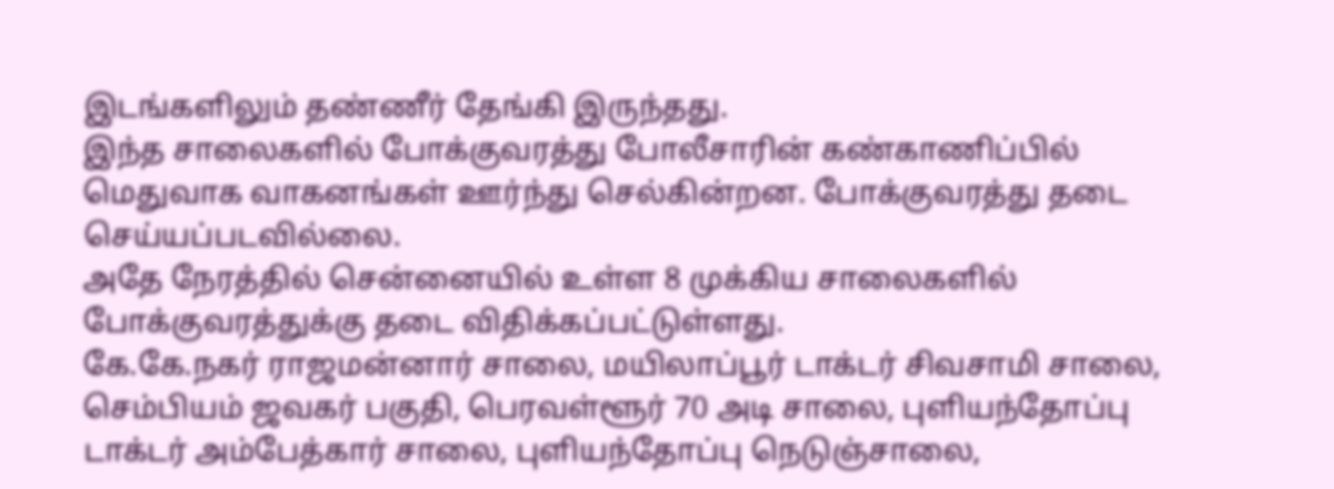இடங்களிலும் தண்ணீர் தேங்கி இருந்தது.
இந்த சாலைகளில் போக்குவரத்து போலீசாரின் கண்காணிப்பில் மெதுவாக வாகனங்கள் ஊர்ந்து செல்கின்றன. போக்குவரத்து தடை செய்யப்படவில்லை.
அதே நேரத்தில் சென்னையில் உள்ள 8 முக்கிய சாலைகளில் போக்குவரத்துக்கு தடை விதிக்கப்பட்டுள்ளது.
கே.கே.நகர் ராஜமன்னார் சாலை, மயிலாப்பூர் டாக்டர் சிவசாமி சாலை, செம்பியம் ஜவகர் பகுதி, பெரவள்ளூர் 70 அடி சாலை, புளியந்தோப்பு டாக்டர் அம்பேத்கார் சாலை, புளியந்தோப்பு நெடுஞ்சாலை,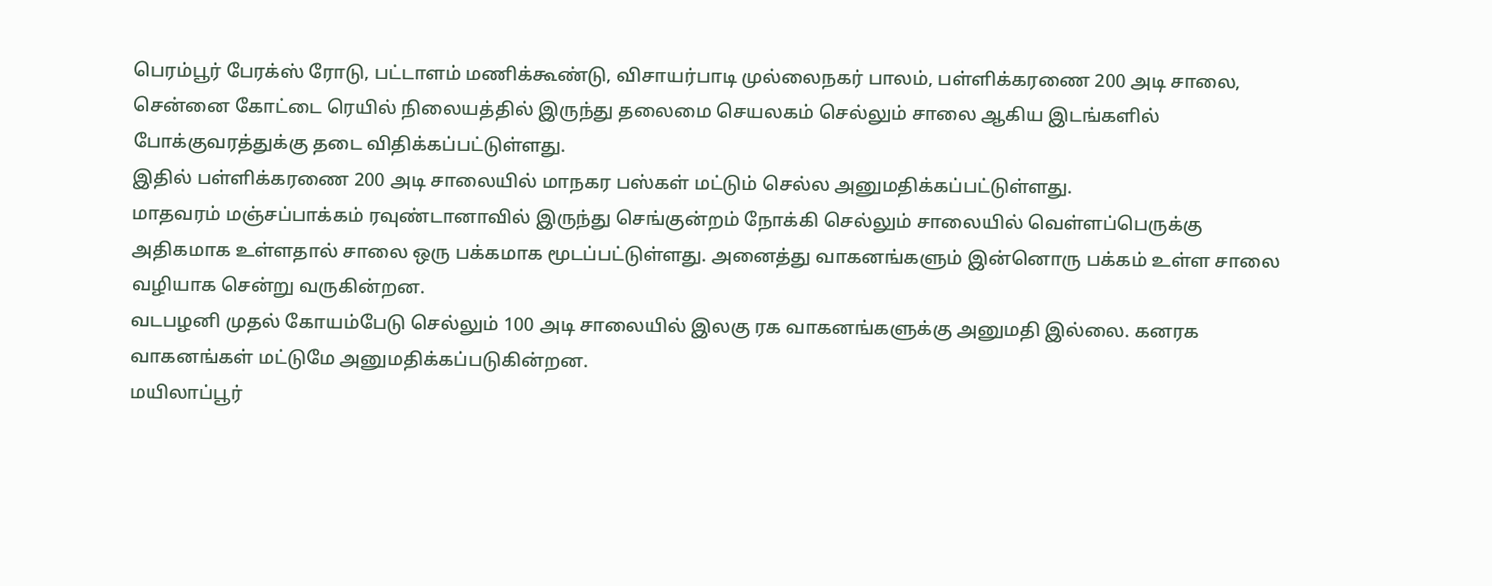பெரம்பூர் பேரக்ஸ் ரோடு, பட்டாளம் மணிக்கூண்டு, விசாயர்பாடி முல்லைநகர் பாலம், பள்ளிக்கரணை 200 அடி சாலை, சென்னை கோட்டை ரெயில் நிலையத்தில் இருந்து தலைமை செயலகம் செல்லும் சாலை ஆகிய இடங்களில் போக்குவரத்துக்கு தடை விதிக்கப்பட்டுள்ளது.
இதில் பள்ளிக்கரணை 200 அடி சாலையில் மாநகர பஸ்கள் மட்டும் செல்ல அனுமதிக்கப்பட்டுள்ளது.
மாதவரம் மஞ்சப்பாக்கம் ரவுண்டானாவில் இருந்து செங்குன்றம் நோக்கி செல்லும் சாலையில் வெள்ளப்பெருக்கு அதிகமாக உள்ளதால் சாலை ஒரு பக்கமாக மூடப்பட்டுள்ளது. அனைத்து வாகனங்களும் இன்னொரு பக்கம் உள்ள சாலை வழியாக சென்று வருகின்றன.
வடபழனி முதல் கோயம்பேடு செல்லும் 100 அடி சாலையில் இலகு ரக வாகனங்களுக்கு அனுமதி இல்லை. கனரக வாகனங்கள் மட்டுமே அனுமதிக்கப்படுகின்றன.
மயிலாப்பூர்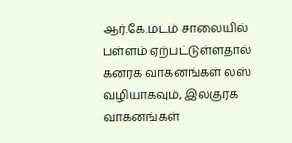ஆர்.கே.மடம் சாலையில் பள்ளம் ஏற்பட்டுள்ளதால் கனரக வாகனங்கள் லஸ் வழியாகவும், இலகுரக வாகனங்கள்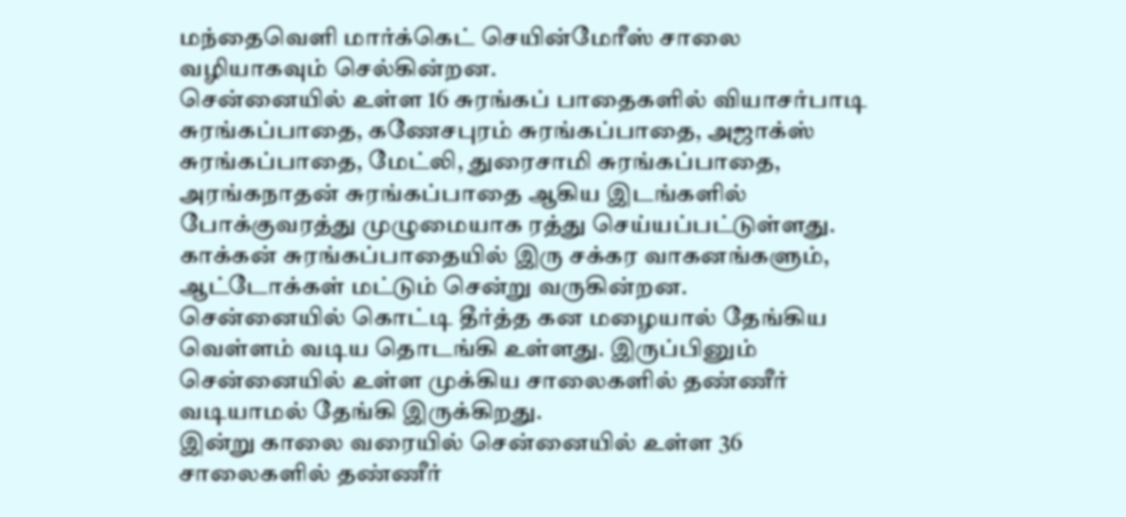மந்தைவெளி மார்க்கெட் செயின்மேரீஸ் சாலை வழியாகவும் செல்கின்றன.
சென்னையில் உள்ள 16 சுரங்கப் பாதைகளில் வியாசர்பாடி சுரங்கப்பாதை, கணேசபுரம் சுரங்கப்பாதை, அஜாக்ஸ் சுரங்கப்பாதை, மேட்லி, துரைசாமி சுரங்கப்பாதை, அரங்கநாதன் சுரங்கப்பாதை ஆகிய இடங்களில் போக்குவரத்து முழுமையாக ரத்து செய்யப்பட்டுள்ளது.
காக்கன் சுரங்கப்பாதையில் இரு சக்கர வாகனங்களும், ஆட்டோக்கள் மட்டும் சென்று வருகின்றன.
சென்னையில் கொட்டி தீர்த்த கன மழையால் தேங்கிய வெள்ளம் வடிய தொடங்கி உள்ளது. இருப்பினும் சென்னையில் உள்ள முக்கிய சாலைகளில் தண்ணீர் வடியாமல் தேங்கி இருக்கிறது.
இன்று காலை வரையில் சென்னையில் உள்ள 36 சாலைகளில் தண்ணீர்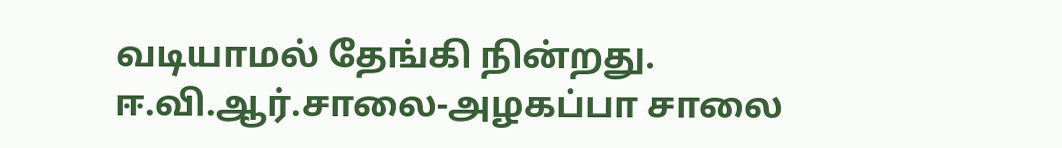வடியாமல் தேங்கி நின்றது. ஈ.வி.ஆர்.சாலை-அழகப்பா சாலை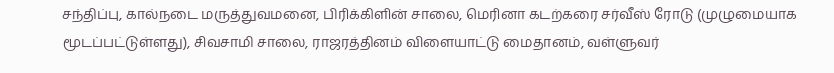சந்திப்பு, கால்நடை மருத்துவமனை, பிரிக்கிளின் சாலை, மெரினா கடற்கரை சர்வீஸ் ரோடு (முழுமையாக மூடப்பட்டுள்ளது), சிவசாமி சாலை, ராஜரத்தினம் விளையாட்டு மைதானம், வள்ளுவர்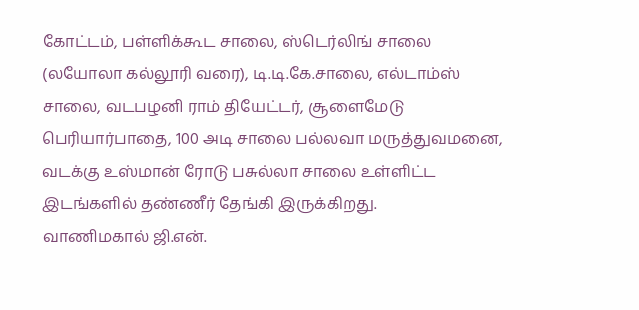கோட்டம், பள்ளிக்கூட சாலை, ஸ்டெர்லிங் சாலை (லயோலா கல்லூரி வரை), டி.டி.கே.சாலை, எல்டாம்ஸ் சாலை, வடபழனி ராம் தியேட்டர், சூளைமேடு பெரியார்பாதை, 100 அடி சாலை பல்லவா மருத்துவமனை, வடக்கு உஸ்மான் ரோடு பசுல்லா சாலை உள்ளிட்ட இடங்களில் தண்ணீர் தேங்கி இருக்கிறது.
வாணிமகால் ஜி.என்.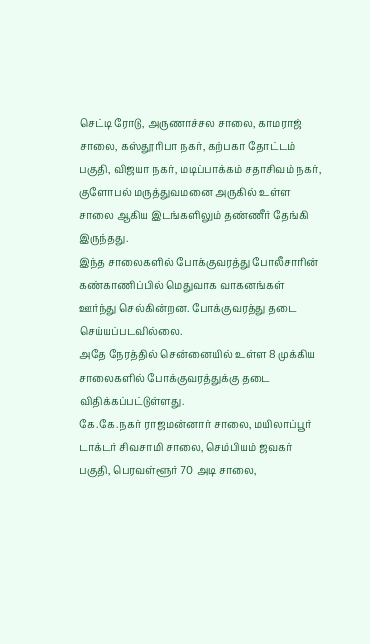செட்டி ரோடு, அருணாச்சல சாலை, காமராஜ் சாலை, கஸ்தூரிபா நகர், கற்பகா தோட்டம் பகுதி, விஜயா நகர், மடிப்பாக்கம் சதாசிவம் நகர், குளோபல் மருத்துவமனை அருகில் உள்ள சாலை ஆகிய இடங்களிலும் தண்ணீர் தேங்கி இருந்தது.
இந்த சாலைகளில் போக்குவரத்து போலீசாரின் கண்காணிப்பில் மெதுவாக வாகனங்கள் ஊர்ந்து செல்கின்றன. போக்குவரத்து தடை செய்யப்படவில்லை.
அதே நேரத்தில் சென்னையில் உள்ள 8 முக்கிய சாலைகளில் போக்குவரத்துக்கு தடை விதிக்கப்பட்டுள்ளது.
கே.கே.நகர் ராஜமன்னார் சாலை, மயிலாப்பூர் டாக்டர் சிவசாமி சாலை, செம்பியம் ஜவகர் பகுதி, பெரவள்ளூர் 70 அடி சாலை,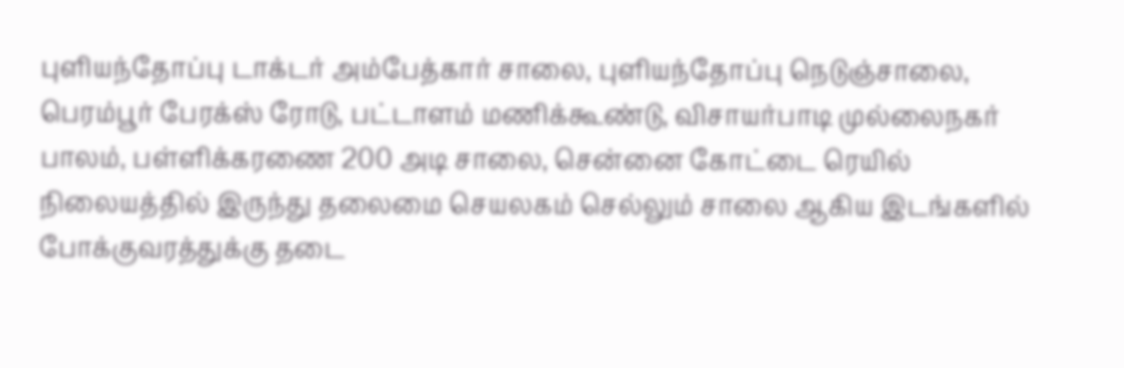புளியந்தோப்பு டாக்டர் அம்பேத்கார் சாலை, புளியந்தோப்பு நெடுஞ்சாலை, பெரம்பூர் பேரக்ஸ் ரோடு, பட்டாளம் மணிக்கூண்டு, விசாயர்பாடி முல்லைநகர் பாலம், பள்ளிக்கரணை 200 அடி சாலை, சென்னை கோட்டை ரெயில் நிலையத்தில் இருந்து தலைமை செயலகம் செல்லும் சாலை ஆகிய இடங்களில் போக்குவரத்துக்கு தடை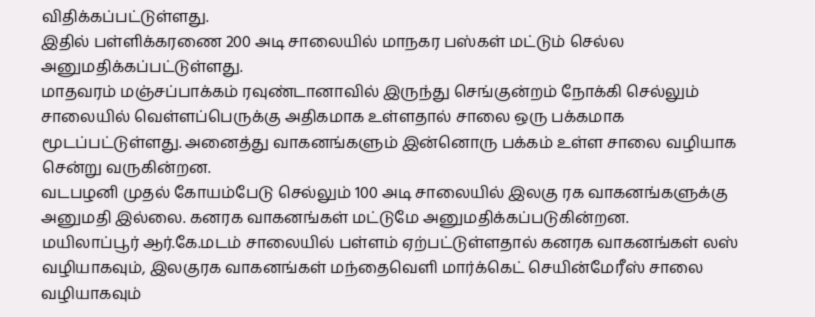விதிக்கப்பட்டுள்ளது.
இதில் பள்ளிக்கரணை 200 அடி சாலையில் மாநகர பஸ்கள் மட்டும் செல்ல அனுமதிக்கப்பட்டுள்ளது.
மாதவரம் மஞ்சப்பாக்கம் ரவுண்டானாவில் இருந்து செங்குன்றம் நோக்கி செல்லும் சாலையில் வெள்ளப்பெருக்கு அதிகமாக உள்ளதால் சாலை ஒரு பக்கமாக மூடப்பட்டுள்ளது. அனைத்து வாகனங்களும் இன்னொரு பக்கம் உள்ள சாலை வழியாக சென்று வருகின்றன.
வடபழனி முதல் கோயம்பேடு செல்லும் 100 அடி சாலையில் இலகு ரக வாகனங்களுக்கு அனுமதி இல்லை. கனரக வாகனங்கள் மட்டுமே அனுமதிக்கப்படுகின்றன.
மயிலாப்பூர் ஆர்.கே.மடம் சாலையில் பள்ளம் ஏற்பட்டுள்ளதால் கனரக வாகனங்கள் லஸ் வழியாகவும், இலகுரக வாகனங்கள் மந்தைவெளி மார்க்கெட் செயின்மேரீஸ் சாலை வழியாகவும்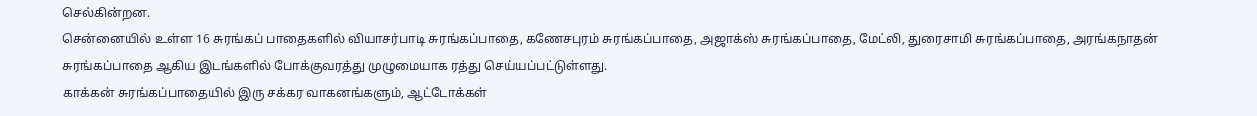செல்கின்றன.
சென்னையில் உள்ள 16 சுரங்கப் பாதைகளில் வியாசர்பாடி சுரங்கப்பாதை, கணேசபுரம் சுரங்கப்பாதை, அஜாக்ஸ் சுரங்கப்பாதை, மேட்லி, துரைசாமி சுரங்கப்பாதை, அரங்கநாதன் சுரங்கப்பாதை ஆகிய இடங்களில் போக்குவரத்து முழுமையாக ரத்து செய்யப்பட்டுள்ளது.
காக்கன் சுரங்கப்பாதையில் இரு சக்கர வாகனங்களும், ஆட்டோக்கள்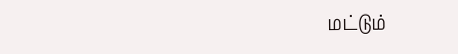மட்டும்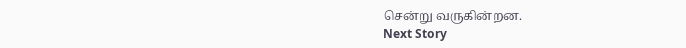சென்று வருகின்றன.
Next Story